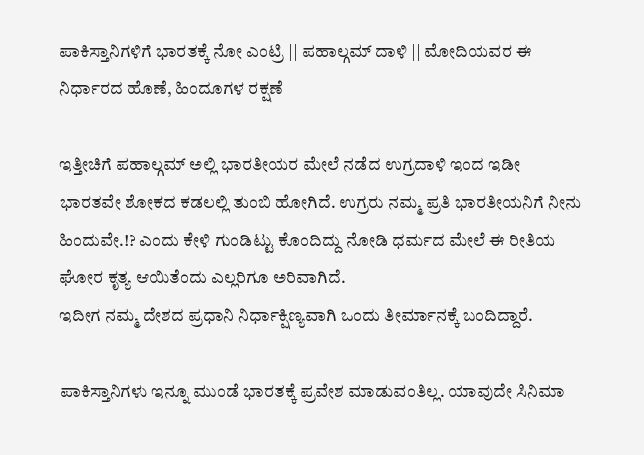ಪಾಕಿಸ್ತಾನಿಗಳಿಗೆ ಭಾರತಕ್ಕೆ ನೋ ಎಂಟ್ರಿ || ಪಹಾಲ್ಗಮ್ ದಾಳಿ || ಮೋದಿಯವರ ಈ ನಿರ್ಧಾರದ ಹೊಣೆ, ಹಿಂದೂಗಳ ರಕ್ಷಣೆ

ಇತ್ತೀಚಿಗೆ ಪಹಾಲ್ಗಮ್ ಅಲ್ಲಿ ಭಾರತೀಯರ ಮೇಲೆ ನಡೆದ ಉಗ್ರದಾಳಿ ಇಂದ ಇಡೀ ಭಾರತವೇ ಶೋಕದ ಕಡಲಲ್ಲಿ ತುಂಬಿ ಹೋಗಿದೆ. ಉಗ್ರರು ನಮ್ಮ ಪ್ರತಿ ಭಾರತೀಯನಿಗೆ ನೀನು ಹಿಂದುವೇ.!? ಎಂದು ಕೇಳಿ ಗುಂಡಿಟ್ಟು ಕೊಂದಿದ್ದು ನೋಡಿ ಧರ್ಮದ ಮೇಲೆ ಈ ರೀತಿಯ ಘೋರ ಕೃತ್ಯ ಆಯಿತೆಂದು ಎಲ್ಲರಿಗೂ ಅರಿವಾಗಿದೆ.
ಇದೀಗ ನಮ್ಮ ದೇಶದ ಪ್ರಧಾನಿ ನಿರ್ಧಾಕ್ಷಿಣ್ಯವಾಗಿ ಒಂದು ತೀರ್ಮಾನಕ್ಕೆ ಬಂದಿದ್ದಾರೆ.

ಪಾಕಿಸ್ತಾನಿಗಳು ಇನ್ನೂ ಮುಂಡೆ ಭಾರತಕ್ಕೆ ಪ್ರವೇಶ ಮಾಡುವಂತಿಲ್ಲ. ಯಾವುದೇ ಸಿನಿಮಾ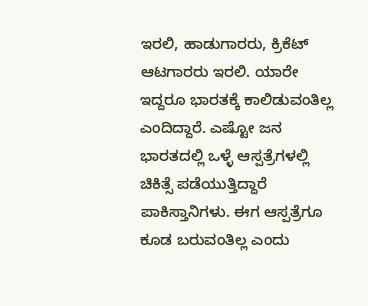ಇರಲಿ, ಹಾಡುಗಾರರು, ಕ್ರಿಕೆಟ್ ಆಟಗಾರರು ಇರಲಿ. ಯಾರೇ ಇದ್ದರೂ ಭಾರತಕ್ಕೆ ಕಾಲಿಡುವಂತಿಲ್ಲ ಎಂದಿದ್ದಾರೆ. ಎಷ್ಟೋ ಜನ ಭಾರತದಲ್ಲಿ ಒಳ್ಳೆ ಆಸ್ಪತ್ರೆಗಳಲ್ಲಿ ಚಿಕಿತ್ಸೆ ಪಡೆಯುತ್ತಿದ್ದಾರೆ ಪಾಕಿಸ್ತಾನಿಗಳು. ಈಗ ಆಸ್ಪತ್ರೆಗೂ ಕೂಡ ಬರುವಂತಿಲ್ಲ ಎಂದು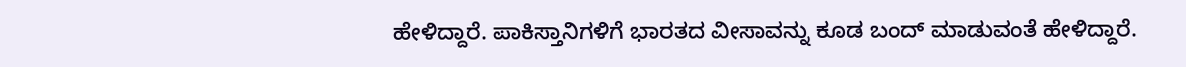ಹೇಳಿದ್ದಾರೆ. ಪಾಕಿಸ್ತಾನಿಗಳಿಗೆ ಭಾರತದ ವೀಸಾವನ್ನು ಕೂಡ ಬಂದ್ ಮಾಡುವಂತೆ ಹೇಳಿದ್ದಾರೆ.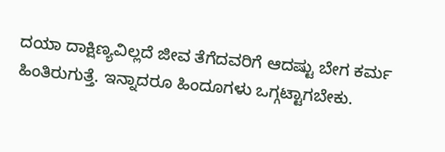ದಯಾ ದಾಕ್ಷಿಣ್ಯವಿಲ್ಲದೆ ಜೀವ ತೆಗೆದವರಿಗೆ ಆದಷ್ಟು ಬೇಗ ಕರ್ಮ ಹಿಂತಿರುಗುತ್ತೆ. ಇನ್ನಾದರೂ ಹಿಂದೂಗಳು ಒಗ್ಗಟ್ಟಾಗಬೇಕು.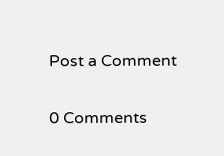Post a Comment

0 Comments